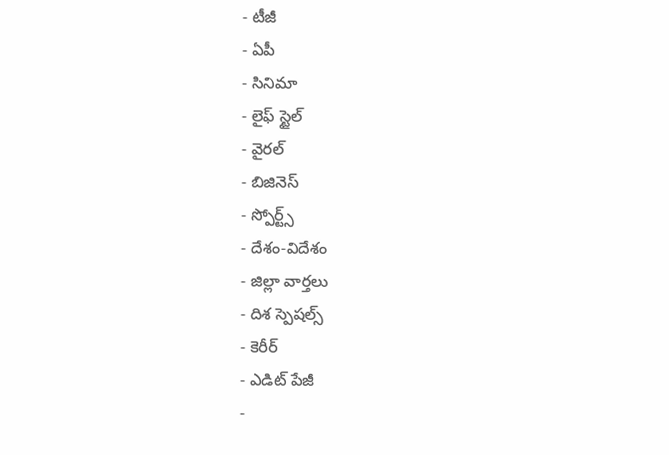- టీజీ
- ఏపీ
- సినిమా
- లైఫ్ స్టైల్
- వైరల్
- బిజినెస్
- స్పోర్ట్స్
- దేశం-విదేశం
- జిల్లా వార్తలు
- దిశ స్పెషల్స్
- కెరీర్
- ఎడిట్ పేజీ
-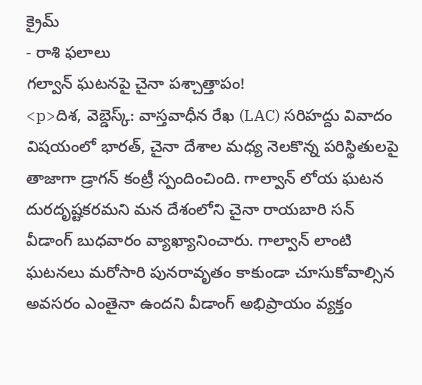క్రైమ్
- రాశి ఫలాలు
గల్వాన్ ఘటనపై చైనా పశ్చాత్తాపం!
<p>దిశ, వెబ్డెస్క్: వాస్తవాధీన రేఖ (LAC) సరిహద్దు వివాదం విషయంలో భారత్, చైనా దేశాల మధ్య నెలకొన్న పరిస్థితులపై తాజాగా డ్రాగన్ కంట్రీ స్పందించింది. గాల్వాన్ లోయ ఘటన దురదృష్టకరమని మన దేశంలోని చైనా రాయబారి సన్ వీడాంగ్ బుధవారం వ్యాఖ్యానించారు. గాల్వాన్ లాంటి ఘటనలు మరోసారి పునరావృతం కాకుండా చూసుకోవాల్సిన అవసరం ఎంతైనా ఉందని వీడాంగ్ అభిప్రాయం వ్యక్తం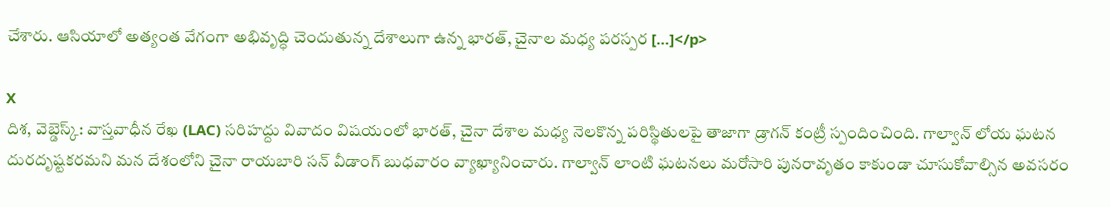చేశారు. ఆసియాలో అత్యంత వేగంగా అభివృద్ధి చెందుతున్న దేశాలుగా ఉన్న భారత్, చైనాల మధ్య పరస్పర […]</p>

X
దిశ, వెబ్డెస్క్: వాస్తవాధీన రేఖ (LAC) సరిహద్దు వివాదం విషయంలో భారత్, చైనా దేశాల మధ్య నెలకొన్న పరిస్థితులపై తాజాగా డ్రాగన్ కంట్రీ స్పందించింది. గాల్వాన్ లోయ ఘటన దురదృష్టకరమని మన దేశంలోని చైనా రాయబారి సన్ వీడాంగ్ బుధవారం వ్యాఖ్యానించారు. గాల్వాన్ లాంటి ఘటనలు మరోసారి పునరావృతం కాకుండా చూసుకోవాల్సిన అవసరం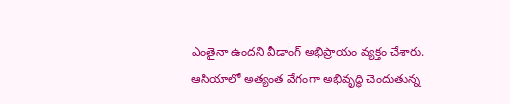ఎంతైనా ఉందని వీడాంగ్ అభిప్రాయం వ్యక్తం చేశారు.
ఆసియాలో అత్యంత వేగంగా అభివృద్ధి చెందుతున్న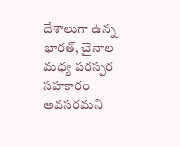దేశాలుగా ఉన్న భారత్, చైనాల మధ్య పరస్పర సహకారం అవసరమని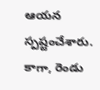ఆయన స్పష్టంచేశారు. కాగా, రెండు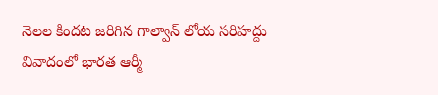నెలల కిందట జరిగిన గాల్వాన్ లోయ సరిహద్దు వివాదంలో భారత ఆర్మీ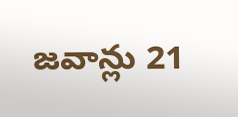జవాన్లు 21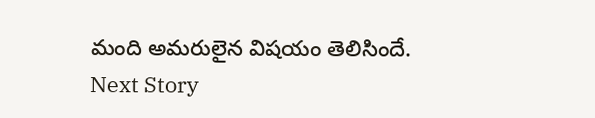మంది అమరులైన విషయం తెలిసిందే.
Next Story